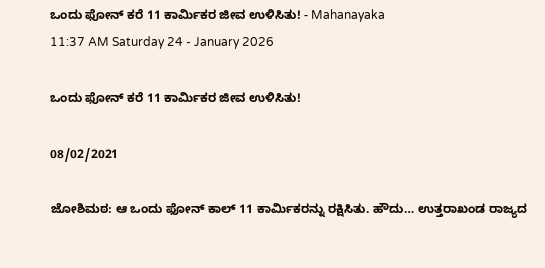ಒಂದು ಫೋನ್ ಕರೆ 11 ಕಾರ್ಮಿಕರ ಜೀವ ಉಳಿಸಿತು! - Mahanayaka
11:37 AM Saturday 24 - January 2026

ಒಂದು ಫೋನ್ ಕರೆ 11 ಕಾರ್ಮಿಕರ ಜೀವ ಉಳಿಸಿತು!

08/02/2021

ಜೋಶಿಮಠ: ಆ ಒಂದು ಫೋನ್ ಕಾಲ್ 11 ಕಾರ್ಮಿಕರನ್ನು ರಕ್ಷಿಸಿತು. ಹೌದು… ಉತ್ತರಾಖಂಡ ರಾಜ್ಯದ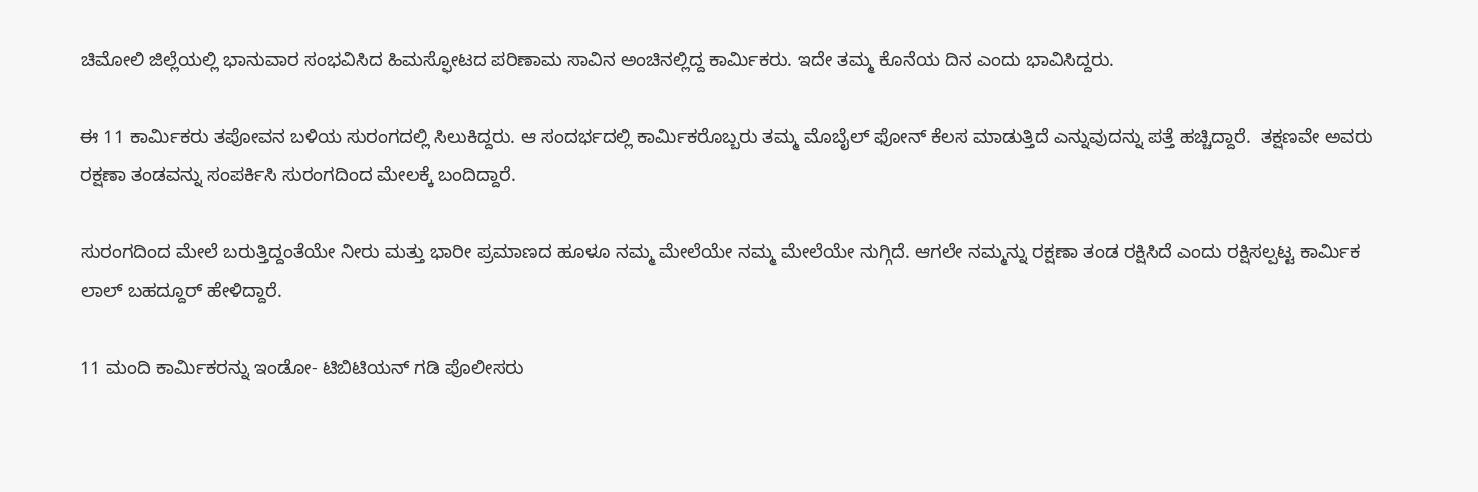ಚಿಮೋಲಿ ಜಿಲ್ಲೆಯಲ್ಲಿ ಭಾನುವಾರ ಸಂಭವಿಸಿದ ಹಿಮಸ್ಫೋಟದ ಪರಿಣಾಮ ಸಾವಿನ ಅಂಚಿನಲ್ಲಿದ್ದ ಕಾರ್ಮಿಕರು. ಇದೇ ತಮ್ಮ ಕೊನೆಯ ದಿನ ಎಂದು ಭಾವಿಸಿದ್ದರು.

ಈ 11 ಕಾರ್ಮಿಕರು ತಪೋವನ ಬಳಿಯ ಸುರಂಗದಲ್ಲಿ ಸಿಲುಕಿದ್ದರು. ಆ ಸಂದರ್ಭದಲ್ಲಿ ಕಾರ್ಮಿಕರೊಬ್ಬರು ತಮ್ಮ ಮೊಬೈಲ್ ಫೋನ್ ಕೆಲಸ ಮಾಡುತ್ತಿದೆ ಎನ್ನುವುದನ್ನು ಪತ್ತೆ ಹಚ್ಚಿದ್ದಾರೆ.  ತಕ್ಷಣವೇ ಅವರು ರಕ್ಷಣಾ ತಂಡವನ್ನು ಸಂಪರ್ಕಿಸಿ ಸುರಂಗದಿಂದ ಮೇಲಕ್ಕೆ ಬಂದಿದ್ದಾರೆ.

ಸುರಂಗದಿಂದ ಮೇಲೆ ಬರುತ್ತಿದ್ದಂತೆಯೇ ನೀರು ಮತ್ತು ಭಾರೀ ಪ್ರಮಾಣದ ಹೂಳೂ ನಮ್ಮ ಮೇಲೆಯೇ ನಮ್ಮ ಮೇಲೆಯೇ ನುಗ್ಗಿದೆ. ಆಗಲೇ ನಮ್ಮನ್ನು ರಕ್ಷಣಾ ತಂಡ ರಕ್ಷಿಸಿದೆ ಎಂದು ರಕ್ಷಿಸಲ್ಪಟ್ಟ ಕಾರ್ಮಿಕ ಲಾಲ್ ಬಹದ್ದೂರ್ ಹೇಳಿದ್ದಾರೆ.

11 ಮಂದಿ ಕಾರ್ಮಿಕರನ್ನು ಇಂಡೋ- ಟಿಬಿಟಿಯನ್ ಗಡಿ ಪೊಲೀಸರು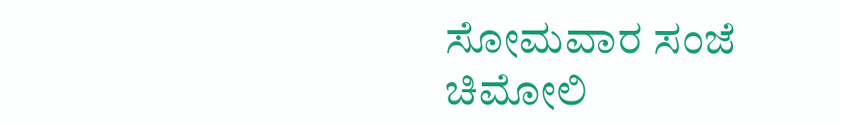ಸೋಮವಾರ ಸಂಜೆ ಚಿಮೋಲಿ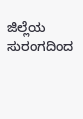ಜಿಲ್ಲೆಯ ಸುರಂಗದಿಂದ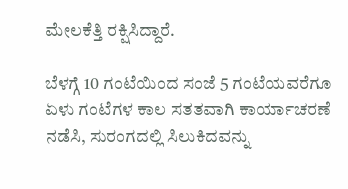ಮೇಲಕೆತ್ತಿ ರಕ್ಷಿಸಿದ್ದಾರೆ.

ಬೆಳಗ್ಗೆ 10 ಗಂಟೆಯಿಂದ ಸಂಜೆ 5 ಗಂಟೆಯವರೆಗೂ ಏಳು ಗಂಟೆಗಳ ಕಾಲ ಸತತವಾಗಿ ಕಾರ್ಯಾಚರಣೆ ನಡೆಸಿ, ಸುರಂಗದಲ್ಲಿ ಸಿಲುಕಿದವನ್ನು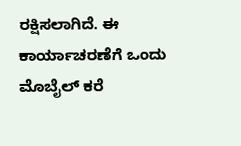ರಕ್ಷಿಸಲಾಗಿದೆ. ಈ ಕಾರ್ಯಾಚರಣೆಗೆ ಒಂದು ಮೊಬೈಲ್ ಕರೆ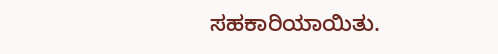ಸಹಕಾರಿಯಾಯಿತು.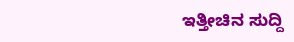ಇತ್ತೀಚಿನ ಸುದ್ದಿ